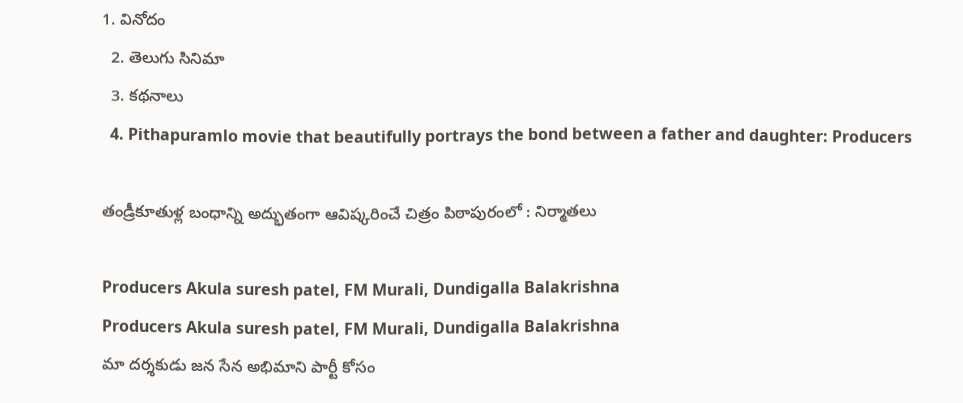1. వినోదం
  2. తెలుగు సినిమా
  3. కథనాలు
  4. Pithapuramlo movie that beautifully portrays the bond between a father and daughter: Producers

తండ్రీకూతుళ్ల బంధాన్ని అద్భుతంగా ఆవిష్కరించే చిత్రం పిఠాపురంలో : నిర్మాతలు

Producers Akula suresh patel, FM Murali, Dundigalla Balakrishna
Producers Akula suresh patel, FM Murali, Dundigalla Balakrishna
మా దర్శకుడు జన సేన అభిమాని పార్టీ కోసం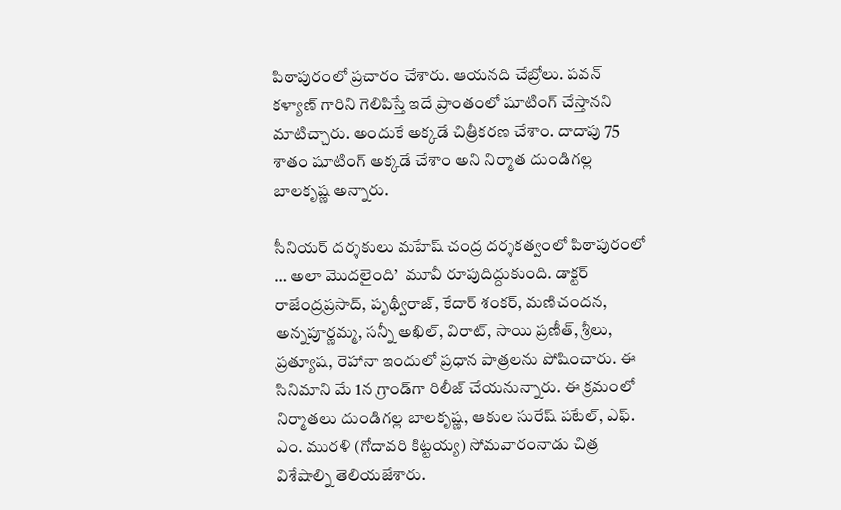పిఠాపురంలో ప్రచారం చేశారు. ఆయనది చేబ్రోలు. పవన్ కళ్యాణ్ గారిని గెలిపిస్తే ఇదే ప్రాంతంలో షూటింగ్ చేస్తానని మాటిచ్చారు. అందుకే అక్కడే చిత్రీకరణ చేశాం. దాదాపు 75 శాతం షూటింగ్ అక్కడే చేశాం అని నిర్మాత దుండిగల్ల బాలకృష్ణ అన్నారు.

సీనియర్ దర్శకులు మహేష్ చంద్ర దర్శకత్వంలో పిఠాపురంలో … అలా మొదలైంది’  మూవీ రూపుదిద్దుకుంది. డాక్టర్ రాజేంద్రప్రసాద్, పృథ్వీరాజ్, కేదార్ శంకర్, మణిచందన, అన్నపూర్ణమ్మ, సన్నీ అఖిల్, విరాట్, సాయి ప్రణీత్, శ్రీలు, ప్రత్యూష, రెహానా ఇందులో ప్రధాన పాత్రలను పోషించారు. ఈ సినిమాని మే 1న గ్రాండ్‌గా రిలీజ్ చేయనున్నారు. ఈ క్రమంలో నిర్మాతలు దుండిగల్ల బాలకృష్ణ, ఆకుల సురేష్ పటేల్, ఎఫ్. ఎం. మురళి (గోదావరి కిట్టయ్య) సోమవారంనాడు చిత్ర విశేషాల్ని తెలియజేశారు.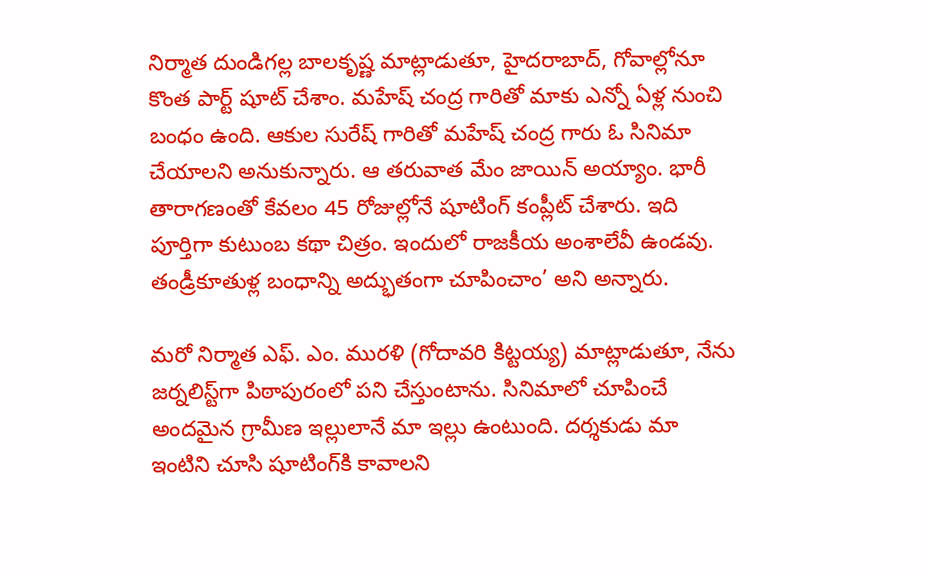నిర్మాత దుండిగల్ల బాలకృష్ణ మాట్లాడుతూ, హైదరాబాద్, గోవాల్లోనూ కొంత పార్ట్ షూట్ చేశాం. మహేష్ చంద్ర గారితో మాకు ఎన్నో ఏళ్ల నుంచి బంధం ఉంది. ఆకుల సురేష్ గారితో మహేష్ చంద్ర గారు ఓ సినిమా చేయాలని అనుకున్నారు. ఆ తరువాత మేం జాయిన్ అయ్యాం. భారీ తారాగణంతో కేవలం 45 రోజుల్లోనే షూటింగ్ కంప్లీట్ చేశారు. ఇది పూర్తిగా కుటుంబ కథా చిత్రం. ఇందులో రాజకీయ అంశాలేవీ ఉండవు. తండ్రీకూతుళ్ల బంధాన్ని అద్భుతంగా చూపించాం’ అని అన్నారు.

మరో నిర్మాత ఎఫ్. ఎం. మురళి (గోదావరి కిట్టయ్య) మాట్లాడుతూ, నేను జర్నలిస్ట్‌గా పిఠాపురంలో పని చేస్తుంటాను. సినిమాలో చూపించే అందమైన గ్రామీణ ఇల్లులానే మా ఇల్లు ఉంటుంది. దర్శకుడు మా ఇంటిని చూసి షూటింగ్‌కి కావాలని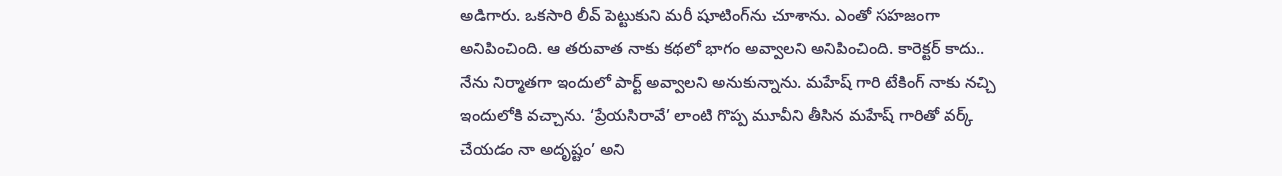అడిగారు. ఒకసారి లీవ్ పెట్టుకుని మరీ షూటింగ్‌ను చూశాను. ఎంతో సహజంగా అనిపించింది. ఆ తరువాత నాకు కథలో భాగం అవ్వాలని అనిపించింది. కారెక్టర్ కాదు.. నేను నిర్మాతగా ఇందులో పార్ట్ అవ్వాలని అనుకున్నాను. మహేష్ గారి టేకింగ్ నాకు నచ్చి ఇందులోకి వచ్చాను. ‘ప్రేయసిరావే’ లాంటి గొప్ప మూవీని తీసిన మహేష్ గారితో వర్క్ చేయడం నా అదృష్టం’ అని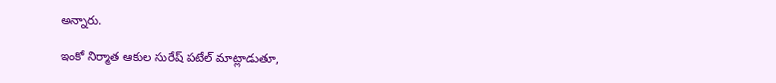అన్నారు.

ఇంకో నిర్మాత ఆకుల సురేష్ పటేల్ మాట్లాడుతూ,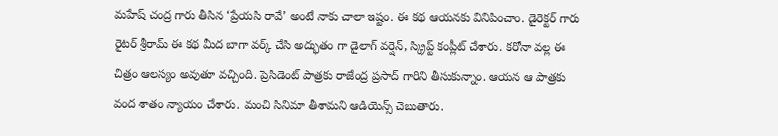మహేష్ చంద్ర గారు తీసిన ‘ప్రేయసి రావే’ అంటే నాకు చాలా ఇష్టం. ఈ కథ ఆయనకు వినిపించాం. డైరెక్టర్ గారు రైటర్ శ్రీరామ్ ఈ కథ మీద బాగా వర్క్ చేసి అద్భుతం గా డైలాగ్ వర్షెన్, స్క్రిప్ట్ కంప్లీట్ చేశారు. కరోనా వల్ల ఈ చిత్రం ఆలస్యం అవుతూ వచ్చింది. ప్రెసిడెంట్ పాత్రకు రాజేంద్ర ప్రసాద్ గారిని తీసుకున్నాం. ఆయన ఆ పాత్రకు వంద శాతం న్యాయం చేశారు. మంచి సినిమా తీశామని ఆడియెన్స్ చెబుతారు.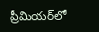ప్రీమియర్‌లో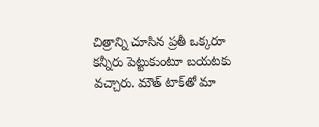చిత్రాన్ని చూసిన ప్రతీ ఒక్కరూ కన్నీరు పెట్టుకుంటూ బయటకు వచ్చారు. మౌత్ టాక్‌తో మా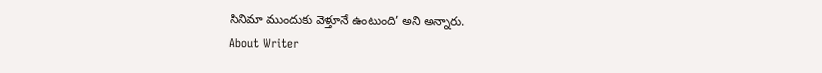సినిమా ముందుకు వెళ్తూనే ఉంటుంది’ అని అన్నారు.
About Writer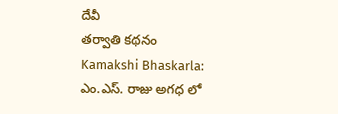దేవీ
తర్వాతి కథనం
Kamakshi Bhaskarla: ఎం.ఎస్. రాజు అగధ లో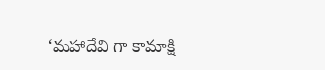‘మహాదేవి గా కామాక్షి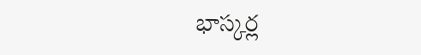భాస్కర్ల